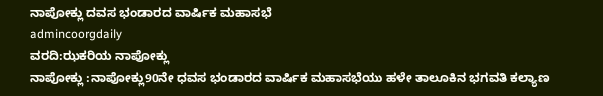ನಾಪೋಕ್ಲು ದವಸ ಭಂಡಾರದ ವಾರ್ಷಿಕ ಮಹಾಸಭೆ
admincoorgdaily
ವರದಿ:ಝಕರಿಯ ನಾಪೋಕ್ಲು
ನಾಪೋಕ್ಲು :ನಾಪೋಕ್ಲು90ನೇ ಧವಸ ಭಂಡಾರದ ವಾರ್ಷಿಕ ಮಹಾಸಭೆಯು ಹಳೇ ತಾಲೂಕಿನ ಭಗವತಿ ಕಲ್ಯಾಣ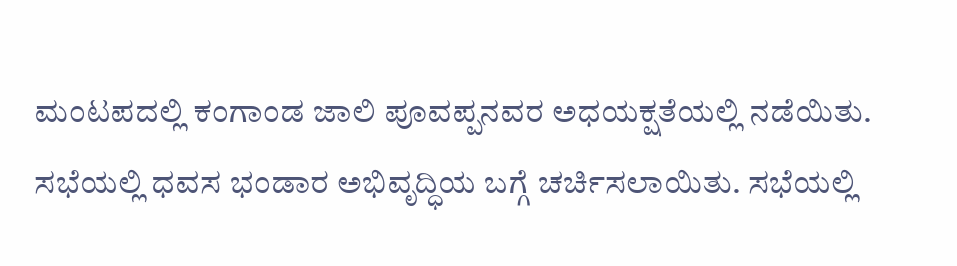ಮಂಟಪದಲ್ಲಿ ಕಂಗಾಂಡ ಜಾಲಿ ಪೂವಪ್ಪನವರ ಅಧಯಕ್ಷತೆಯಲ್ಲಿ ನಡೆಯಿತು.
ಸಭೆಯಲ್ಲಿ ಧವಸ ಭಂಡಾರ ಅಭಿವೃದ್ಧಿಯ ಬಗ್ಗೆ ಚರ್ಚಿಸಲಾಯಿತು. ಸಭೆಯಲ್ಲಿ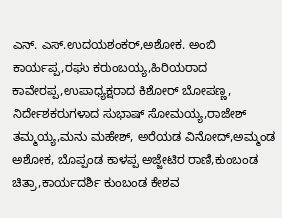ಎನ್. ಎಸ್.ಉದಯಶಂಕರ್,ಅಶೋಕ. ಅಂಬಿ ಕಾರ್ಯಪ್ಪ,ರಘು ಕರುಂಬಯ್ಯ,ಹಿರಿಯರಾದ ಕಾವೇರಪ್ಪ,ಉಪಾಧ್ಯಕ್ಷರಾದ ಕಿಶೋರ್ ಬೋಪಣ್ಣ, ನಿರ್ದೇಶಕರುಗಳಾದ ಸುಭಾಷ್ ಸೋಮಯ್ಯ,ರಾಜೇಶ್ ತಮ್ಮಯ್ಯ,ಮನು ಮಹೇಶ್, ಅರೆಯಡ ವಿನೋದ್,ಅಮ್ಮಂಡ ಅಶೋಕ, ಬೊಪ್ಪಂಡ ಕಾಳಪ್ಪ ಅಜ್ಜೇಟಿರ ರಾಣಿ,ಕುಂಬಂಡ ಚಿತ್ರಾ,ಕಾರ್ಯದರ್ಶಿ ಕುಂಬಂಡ ಕೇಶವ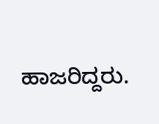ಹಾಜರಿದ್ದರು.